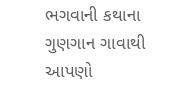ભગવાની કથાના ગુણગાન ગાવાથી આપણો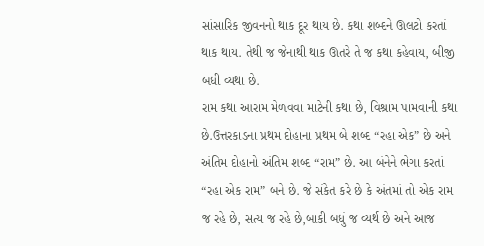સાંસારિક જીવનનો થાક દૂર થાય છે. કથા શબ્દને ઊલટો કરતાં થાક થાય. તેથી જ જેનાથી થાક ઊતરે તે જ કથા કહેવાય, બીજી બધી વ્યથા છે.
રામ કથા આરામ મેળવવા માટેની કથા છે, વિશ્રામ પામવાની કથા છે.ઉત્તરકાડના પ્રથમ દોહાના પ્રથમ બે શબ્દ “રહા એક” છે અને અંતિમ દોહાનો અંતિમ શબ્દ “રામ” છે. આ બંનેને ભેગા કરતાં “રહા એક રામ” બને છે. જે સંકેત કરે છે કે અંતમાં તો એક રામ જ રહે છે, સત્ય જ રહે છે,બાકી બધું જ વ્યર્થ છે અને આજ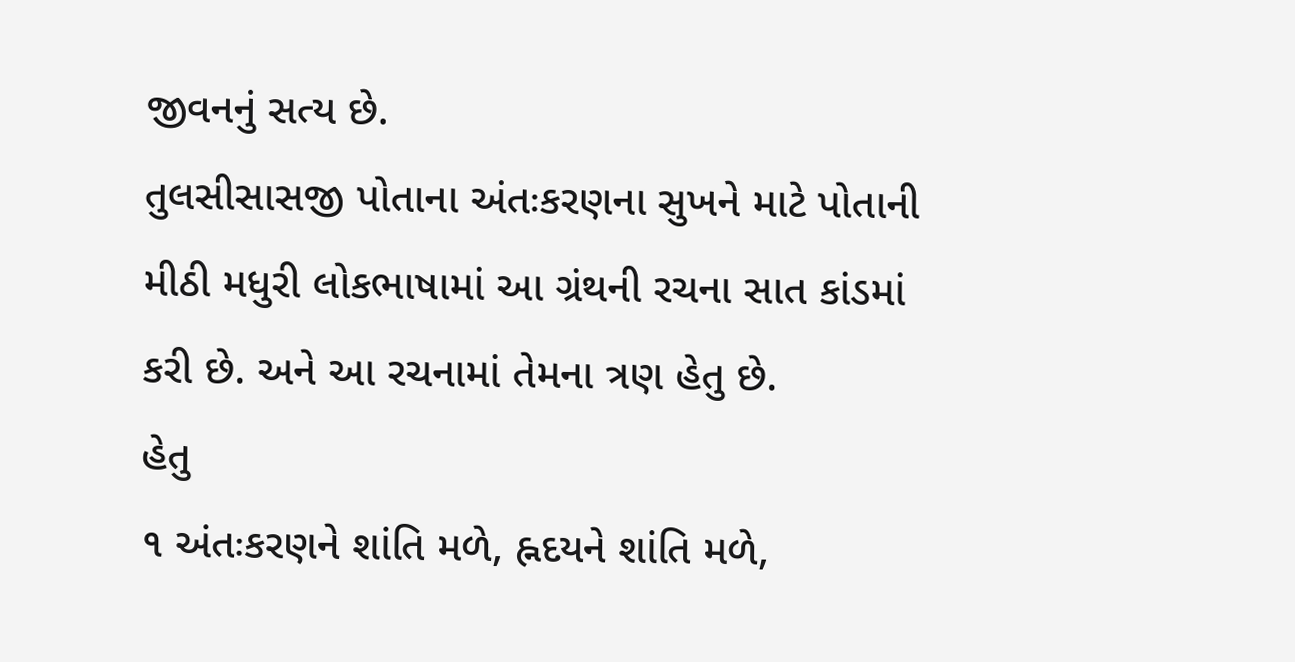જીવનનું સત્ય છે.
તુલસીસાસજી પોતાના અંતઃકરણના સુખને માટે પોતાની મીઠી મધુરી લોકભાષામાં આ ગ્રંથની રચના સાત કાંડમાં કરી છે. અને આ રચનામાં તેમના ત્રણ હેતુ છે.
હેતુ
૧ અંતઃકરણને શાંતિ મળે, હ્નદયને શાંતિ મળે,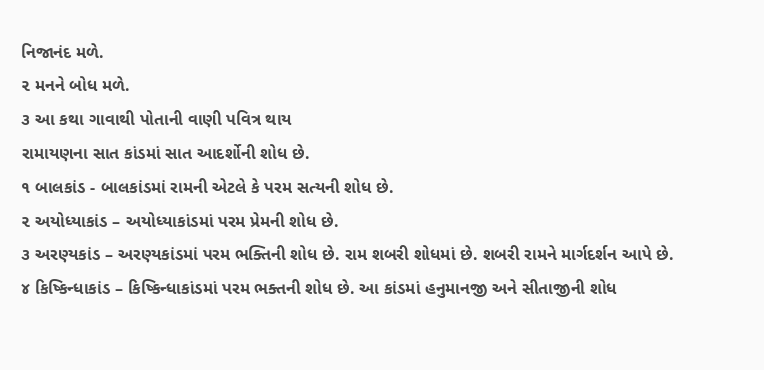નિજાનંદ મળે.
૨ મનને બોધ મળે.
૩ આ કથા ગાવાથી પોતાની વાણી પવિત્ર થાય
રામાયણના સાત કાંડમાં સાત આદર્શોની શોધ છે.
૧ બાલકાંડ - બાલકાંડમાં રામની એટલે કે પરમ સત્યની શોધ છે.
૨ અયોધ્યાકાંડ – અયોધ્યાકાંડમાં પરમ પ્રેમની શોધ છે.
૩ અરણ્યકાંડ – અરણ્યકાંડમાં પરમ ભક્તિની શોધ છે. રામ શબરી શોધમાં છે. શબરી રામને માર્ગદર્શન આપે છે.
૪ કિષ્કિન્ધાકાંડ – કિષ્કિન્ધાકાંડમાં પરમ ભક્તની શોધ છે. આ કાંડમાં હનુમાનજી અને સીતાજીની શોધ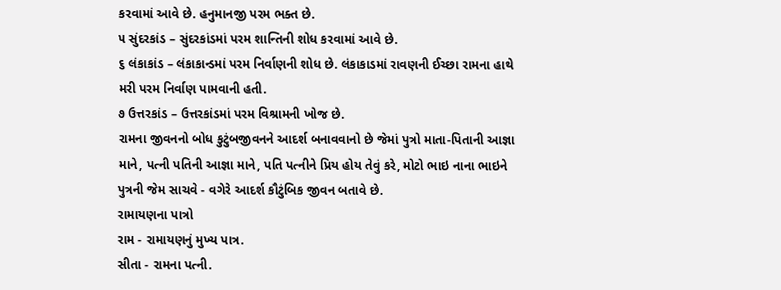કરવામાં આવે છે. હનુમાનજી પરમ ભક્ત છે.
૫ સુંદરકાંડ – સુંદરકાંડમાં પરમ શાન્તિની શોધ કરવામાં આવે છે.
૬ લંકાકાંડ – લંકાકાન્ડમાં પરમ નિર્વાણની શોધ છે. લંકાકાડમાં રાવણની ઈચ્છા રામના હાથે મરી પરમ નિર્વાણ પામવાની હતી.
૭ ઉત્તરકાંડ – ઉત્તરકાંડમાં પરમ વિશ્રામની ખોજ છે.
રામના જીવનનો બોધ કુટુંબજીવનને આદર્શ બનાવવાનો છે જેમાં પુત્રો માતા-પિતાની આજ્ઞા માને, પત્ની પતિની આજ્ઞા માને, પતિ પત્નીને પ્રિય હોય તેવું કરે, મોટો ભાઇ નાના ભાઇને પુત્રની જેમ સાચવે - વગેરે આદર્શ કૌટુંબિક જીવન બતાવે છે.
રામાયણના પાત્રો
રામ - રામાયણનું મુખ્ય પાત્ર.
સીતા - રામના પત્ની.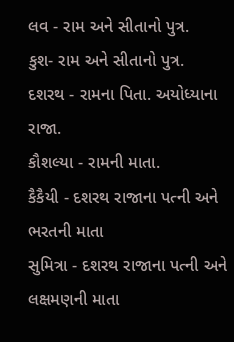લવ - રામ અને સીતાનો પુત્ર.
કુશ- રામ અને સીતાનો પુત્ર.
દશરથ - રામના પિતા. અયોધ્યાના રાજા.
કૌશલ્યા - રામની માતા.
કૈકૈયી - દશરથ રાજાના પત્ની અને ભરતની માતા
સુમિત્રા - દશરથ રાજાના પત્ની અને લક્ષમણની માતા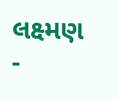લક્ષ્મણ -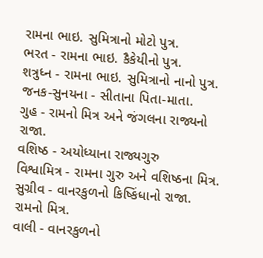રામના ભાઇ. સુમિત્રાનો મોટો પુત્ર.
ભરત - રામના ભાઇ. કૈકેયીનો પુત્ર.
શત્રુધ્ન - રામના ભાઇ. સુમિત્રાનો નાનો પુત્ર.
જનક-સુનયના - સીતાના પિતા-માતા.
ગુહ - રામનો મિત્ર અને જંગલના રાજ્યનો રાજા.
વશિષ્ઠ - અયોધ્યાના રાજ્યગુરુ
વિશ્વામિત્ર - રામના ગુરુ અને વશિષ્ઠના મિત્ર.
સુગ્રીવ - વાનરકુળનો કિષ્કિંધાનો રાજા. રામનો મિત્ર.
વાલી - વાનરકુળનો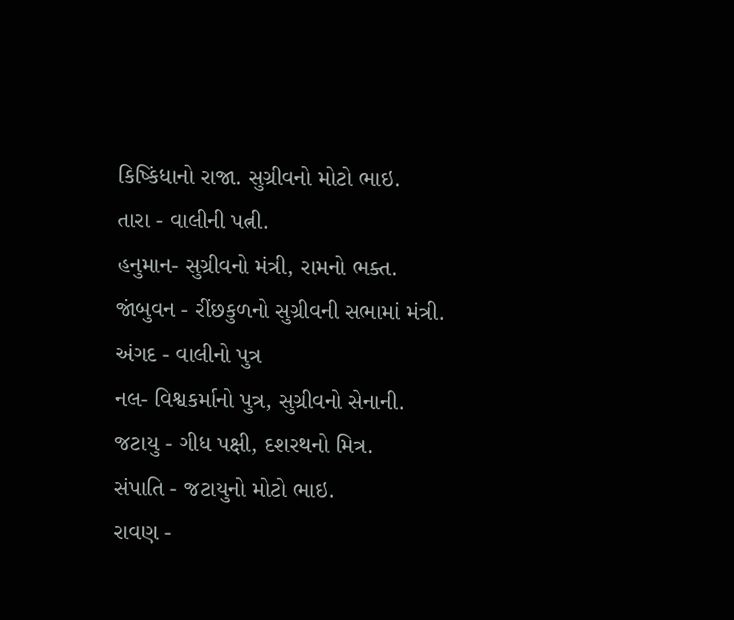કિષ્કિંધાનો રાજા. સુગ્રીવનો મોટો ભાઇ.
તારા - વાલીની પત્ની.
હનુમાન- સુગ્રીવનો મંત્રી, રામનો ભક્ત.
જાંબુવન - રીંછકુળનો સુગ્રીવની સભામાં મંત્રી.
અંગદ - વાલીનો પુત્ર
નલ- વિશ્વકર્માનો પુત્ર, સુગ્રીવનો સેનાની.
જટાયુ - ગીધ પક્ષી, દશરથનો મિત્ર.
સંપાતિ - જટાયુનો મોટો ભાઇ.
રાવણ -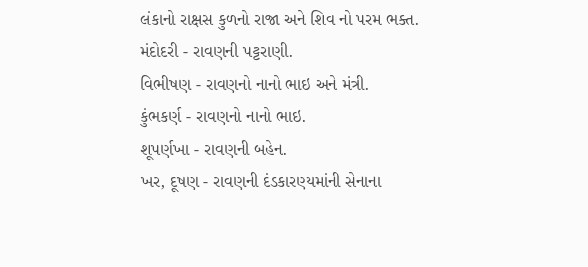લંકાનો રાક્ષસ કુળનો રાજા અને શિવ નો પરમ ભક્ત.
મંદોદરી - રાવણની પટ્ટરાણી.
વિભીષણ - રાવણનો નાનો ભાઇ અને મંત્રી.
કુંભકર્ણ - રાવણનો નાનો ભાઇ.
શૂપર્ણખા - રાવણની બહેન.
ખર, દૂષણ - રાવણની દંડકારણ્યમાંની સેનાના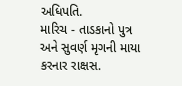અધિપતિ.
મારિચ - તાડકાનો પુત્ર અને સુવર્ણ મૃગની માયા કરનાર રાક્ષસ.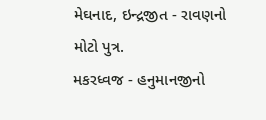મેઘનાદ, ઇન્દ્રજીત - રાવણનો મોટો પુત્ર.
મકરધ્વજ - હનુમાનજીનો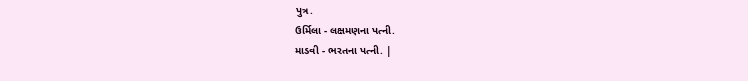પુત્ર.
ઉર્મિલા - લક્ષમણના પત્ની.
માડવી - ભરતના પત્ની. |